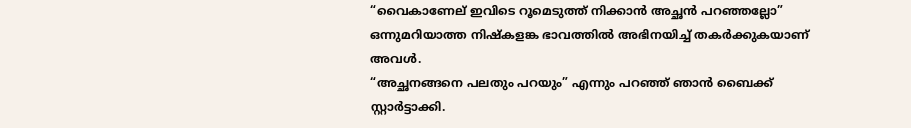“വൈകാണേല് ഇവിടെ റൂമെടുത്ത് നിക്കാൻ അച്ഛൻ പറഞ്ഞല്ലോ” ഒന്നുമറിയാത്ത നിഷ്കളങ്ക ഭാവത്തിൽ അഭിനയിച്ച് തകർക്കുകയാണ് അവൾ.
“അച്ഛനങ്ങനെ പലതും പറയും” എന്നും പറഞ്ഞ് ഞാൻ ബൈക്ക് സ്റ്റാർട്ടാക്കി.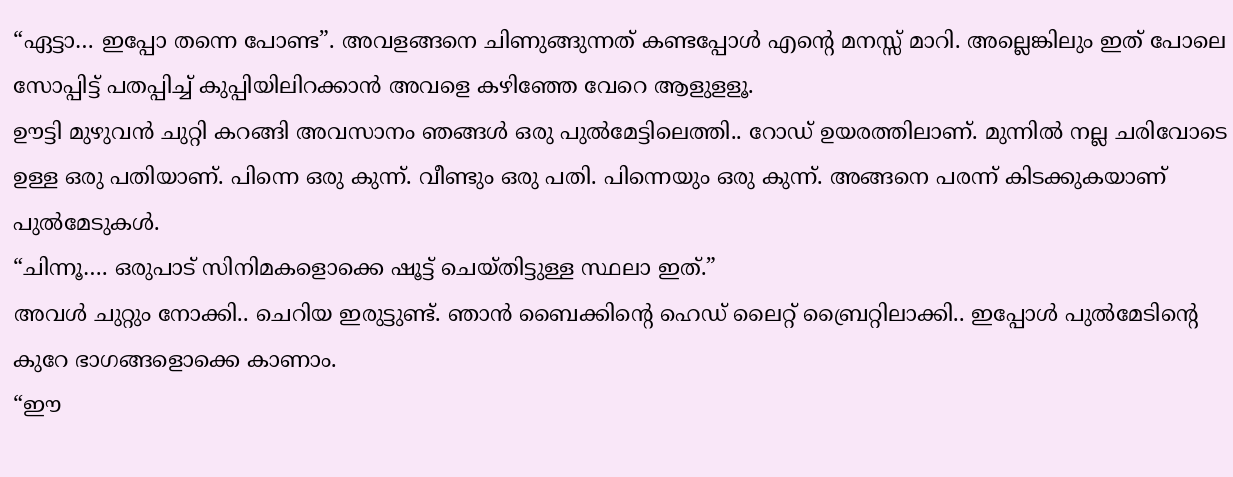“ഏട്ടാ… ഇപ്പോ തന്നെ പോണ്ട”. അവളങ്ങനെ ചിണുങ്ങുന്നത് കണ്ടപ്പോൾ എൻ്റെ മനസ്സ് മാറി. അല്ലെങ്കിലും ഇത് പോലെ സോപ്പിട്ട് പതപ്പിച്ച് കുപ്പിയിലിറക്കാൻ അവളെ കഴിഞ്ഞേ വേറെ ആളുളളൂ.
ഊട്ടി മുഴുവൻ ചുറ്റി കറങ്ങി അവസാനം ഞങ്ങൾ ഒരു പുൽമേട്ടിലെത്തി.. റോഡ് ഉയരത്തിലാണ്. മുന്നിൽ നല്ല ചരിവോടെ ഉള്ള ഒരു പതിയാണ്. പിന്നെ ഒരു കുന്ന്. വീണ്ടും ഒരു പതി. പിന്നെയും ഒരു കുന്ന്. അങ്ങനെ പരന്ന് കിടക്കുകയാണ് പുൽമേടുകൾ.
“ചിന്നൂ…. ഒരുപാട് സിനിമകളൊക്കെ ഷൂട്ട് ചെയ്തിട്ടുള്ള സ്ഥലാ ഇത്.”
അവൾ ചുറ്റും നോക്കി.. ചെറിയ ഇരുട്ടുണ്ട്. ഞാൻ ബൈക്കിൻ്റെ ഹെഡ് ലൈറ്റ് ബ്രൈറ്റിലാക്കി.. ഇപ്പോൾ പുൽമേടിൻ്റെ കുറേ ഭാഗങ്ങളൊക്കെ കാണാം.
“ഈ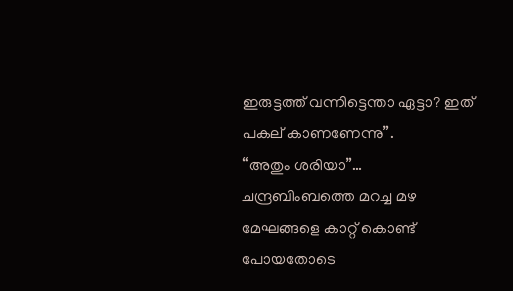ഇരുട്ടത്ത് വന്നിട്ടെന്താ ഏട്ടാ? ഇത് പകല് കാണണേന്നു”.
“അതും ശരിയാ”…
ചന്ദ്രബിംബത്തെ മറച്ച മഴ മേഘങ്ങളെ കാറ്റ് കൊണ്ട് പോയതോടെ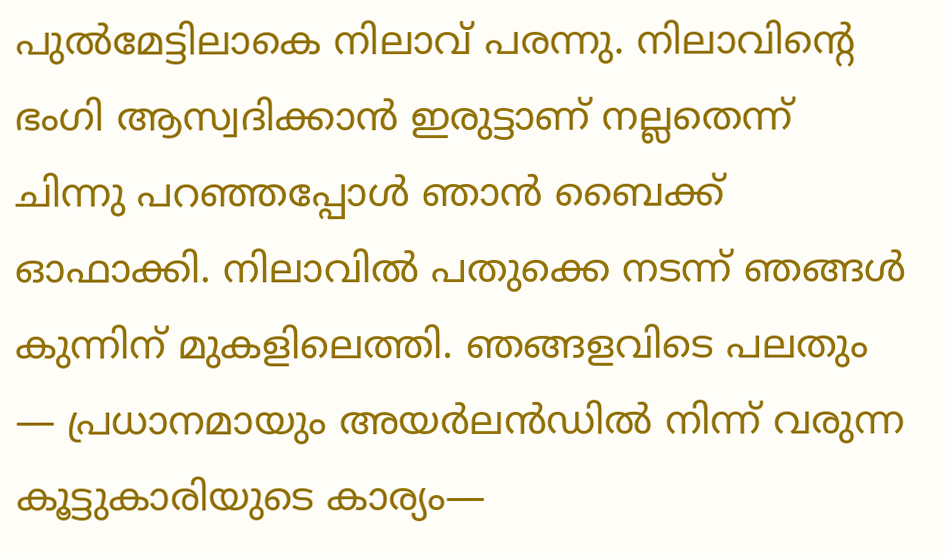പുൽമേട്ടിലാകെ നിലാവ് പരന്നു. നിലാവിൻ്റെ ഭംഗി ആസ്വദിക്കാൻ ഇരുട്ടാണ് നല്ലതെന്ന് ചിന്നു പറഞ്ഞപ്പോൾ ഞാൻ ബൈക്ക് ഓഫാക്കി. നിലാവിൽ പതുക്കെ നടന്ന് ഞങ്ങൾ കുന്നിന് മുകളിലെത്തി. ഞങ്ങളവിടെ പലതും — പ്രധാനമായും അയർലൻഡിൽ നിന്ന് വരുന്ന കൂട്ടുകാരിയുടെ കാര്യം—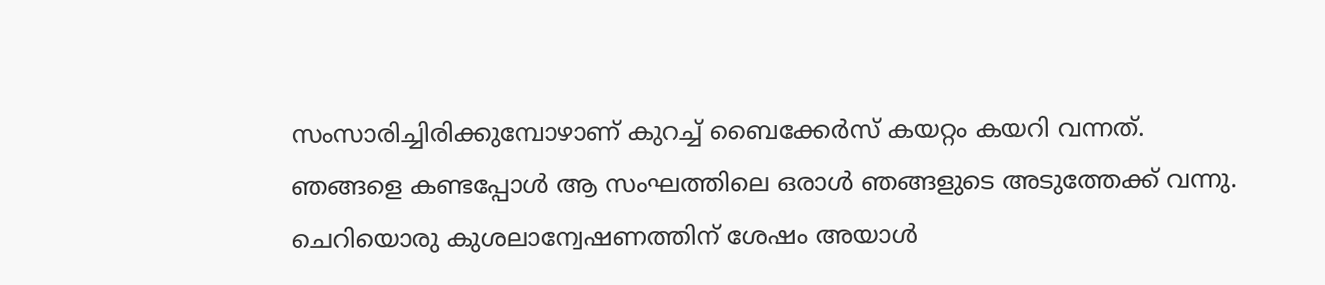സംസാരിച്ചിരിക്കുമ്പോഴാണ് കുറച്ച് ബൈക്കേർസ് കയറ്റം കയറി വന്നത്.
ഞങ്ങളെ കണ്ടപ്പോൾ ആ സംഘത്തിലെ ഒരാൾ ഞങ്ങളുടെ അടുത്തേക്ക് വന്നു. ചെറിയൊരു കുശലാന്വേഷണത്തിന് ശേഷം അയാൾ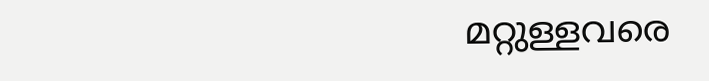മറ്റുള്ളവരെ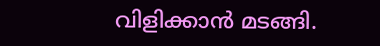വിളിക്കാൻ മടങ്ങി.